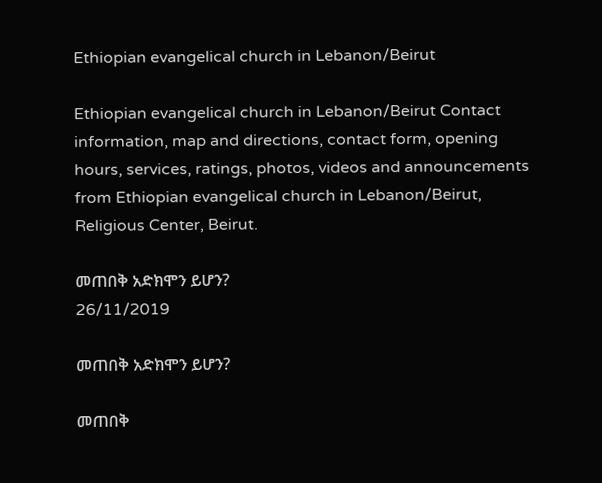Ethiopian evangelical church in Lebanon/Beirut

Ethiopian evangelical church in Lebanon/Beirut Contact information, map and directions, contact form, opening hours, services, ratings, photos, videos and announcements from Ethiopian evangelical church in Lebanon/Beirut, Religious Center, Beirut.

መጠበቅ አድክሞን ይሆን?
26/11/2019

መጠበቅ አድክሞን ይሆን?

መጠበቅ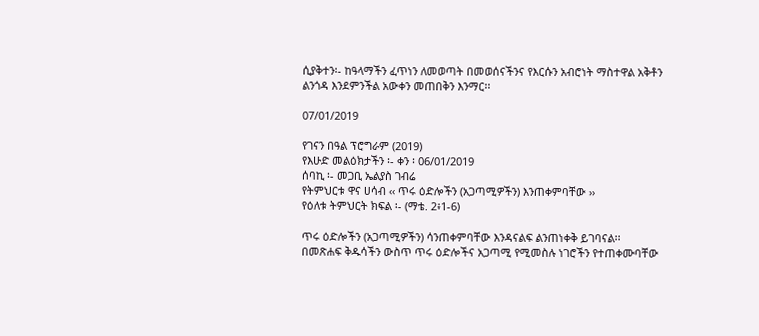ሲያቅተን፡- ከዓላማችን ፈጥነን ለመወጣት በመወሰናችንና የእርሱን አብሮነት ማስተዋል አቅቶን ልንጎዳ እንደምንችል አውቀን መጠበቅን እንማር፡፡

07/01/2019

የገናን በዓል ፕሮግራም (2019)
የእሁድ መልዕክታችን ፡- ቀን ፡ 06/01/2019
ሰባኪ ፡- መጋቢ ኤልያስ ገብሬ
የትምህርቱ ዋና ሀሳብ ‹‹ ጥሩ ዕድሎችን (አጋጣሚዎችን) እንጠቀምባቸው ››
የዕለቱ ትምህርት ክፍል ፡- (ማቴ. 2፥1-6)

ጥሩ ዕድሎችን (አጋጣሚዎችን) ሳንጠቀምባቸው እንዳናልፍ ልንጠነቀቅ ይገባናል፡፡ በመጽሐፍ ቅዱሳችን ውስጥ ጥሩ ዕድሎችና አጋጣሚ የሚመስሉ ነገሮችን የተጠቀሙባቸው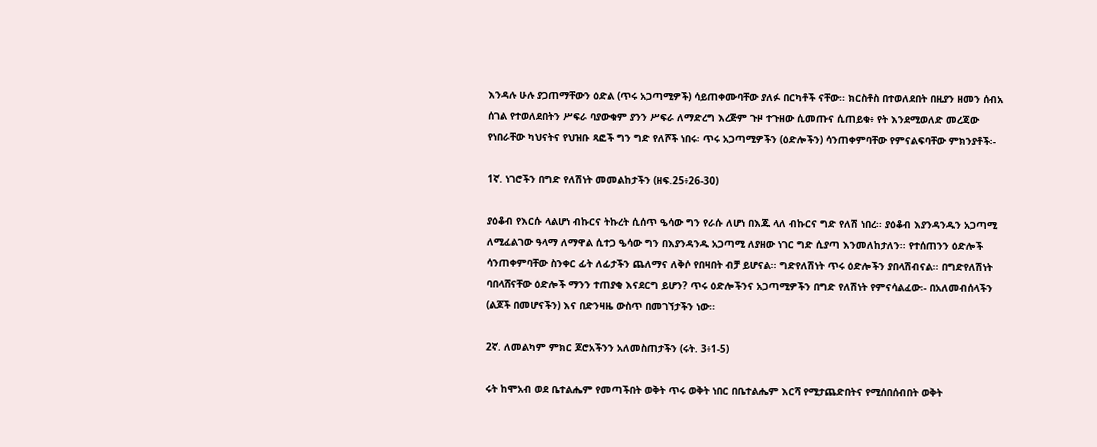እንዳሉ ሁሉ ያጋጠማቸውን ዕድል (ጥሩ አጋጣሚዎች) ሳይጠቀሙባቸው ያለፉ በርካቶች ናቸው፡፡ ክርስቶስ በተወለደበት በዚያን ዘመን ሰብአ ሰገል የተወለደበትን ሥፍራ ባያውቁም ያንን ሥፍራ ለማድረግ እረጅም ጉዞ ተጉዘው ሲመጡና ሲጠይቁ፥ የት እንደሚወለድ መረጃው የነበራቸው ካህናትና የህዝቡ ጻፎች ግን ግድ የለሾች ነበሩ፡ ጥሩ አጋጣሚዎችን (ዕድሎችን) ሳንጠቀምባቸው የምናልፍባቸው ምክንያቶች፡-

1ኛ. ነገሮችን በግድ የለሽነት መመልከታችን (ዘፍ.25፥26-30)

ያዕቆብ የእርሱ ላልሆነ ብኩርና ትኩረት ሲሰጥ ዔሳው ግን የራሱ ለሆነ በእጁ ላለ ብኩርና ግድ የለሽ ነበረ፡፡ ያዕቆብ እያንዳንዱን አጋጣሚ ለሚፈልገው ዓላማ ለማዋል ሲተጋ ዔሳው ግን በእያንዳንዱ አጋጣሚ ለያዘው ነገር ግድ ሲያጣ እንመለከታለን፡፡ የተሰጠንን ዕድሎች ሳንጠቀምባቸው ስንቀር ፊት ለፊታችን ጨለማና ለቅሶ የበዛበት ብቻ ይሆናል፡፡ ግድየለሽነት ጥሩ ዕድሎችን ያበላሽብናል፡፡ በግድየለሽነት ባበላሸናቸው ዕድሎች ማንን ተጠያቂ እናደርግ ይሆን? ጥሩ ዕድሎችንና አጋጣሚዎችን በግድ የለሽነት የምናሳልፈው፡- በአለመብሰላችን (ልጆች በመሆናችን) እና በድንዛዜ ውስጥ በመገኘታችን ነው፡፡

2ኛ. ለመልካም ምክር ጆሮአችንን አለመስጠታችን (ሩት. 3፥1-5)

ሩት ከሞአብ ወደ ቤተልሔም የመጣችበት ወቅት ጥሩ ወቅት ነበር በቤተልሔም እርሻ የሚታጨድበትና የሚሰበሰብበት ወቅት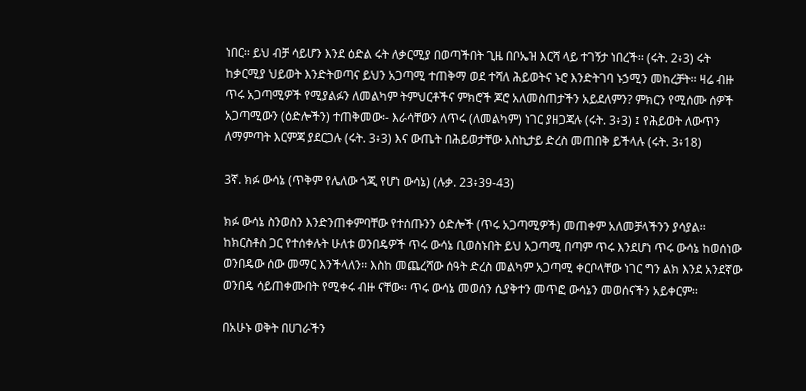ነበር፡፡ ይህ ብቻ ሳይሆን እንደ ዕድል ሩት ለቃርሚያ በወጣችበት ጊዜ በቦኤዝ እርሻ ላይ ተገኝታ ነበረች፡፡ (ሩት. 2፥3) ሩት ከቃርሚያ ህይወት እንድትወጣና ይህን አጋጣሚ ተጠቅማ ወደ ተሻለ ሕይወትና ኑሮ እንድትገባ ኑኃሚን መከረቻት፡፡ ዛሬ ብዙ ጥሩ አጋጣሚዎች የሚያልፉን ለመልካም ትምህርቶችና ምክሮች ጆሮ አለመስጠታችን አይደለምን? ምክርን የሚሰሙ ሰዎች አጋጣሚውን (ዕድሎችን) ተጠቅመው፡- እራሳቸውን ለጥሩ (ለመልካም) ነገር ያዘጋጃሉ (ሩት. 3፥3) ፤ የሕይወት ለውጥን ለማምጣት እርምጃ ያደርጋሉ (ሩት. 3፥3) እና ውጤት በሕይወታቸው እስኪታይ ድረስ መጠበቅ ይችላሉ (ሩት. 3፥18)

3ኛ. ክፉ ውሳኔ (ጥቅም የሌለው ጎጂ የሆነ ውሳኔ) (ሉቃ. 23፥39-43)

ክፉ ውሳኔ ስንወስን እንድንጠቀምባቸው የተሰጡንን ዕድሎች (ጥሩ አጋጣሚዎች) መጠቀም አለመቻላችንን ያሳያል፡፡ ከክርስቶስ ጋር የተሰቀሉት ሁለቱ ወንበዴዎች ጥሩ ውሳኔ ቢወስኑበት ይህ አጋጣሚ በጣም ጥሩ እንደሆነ ጥሩ ውሳኔ ከወሰነው ወንበዴው ሰው መማር እንችላለን፡፡ እስከ መጨረሻው ሰዓት ድረስ መልካም አጋጣሚ ቀርቦላቸው ነገር ግን ልክ እንደ አንደኛው ወንበዴ ሳይጠቀሙበት የሚቀሩ ብዙ ናቸው፡፡ ጥሩ ውሳኔ መወሰን ሲያቅተን መጥፎ ውሳኔን መወሰናችን አይቀርም፡፡

በአሁኑ ወቅት በሀገራችን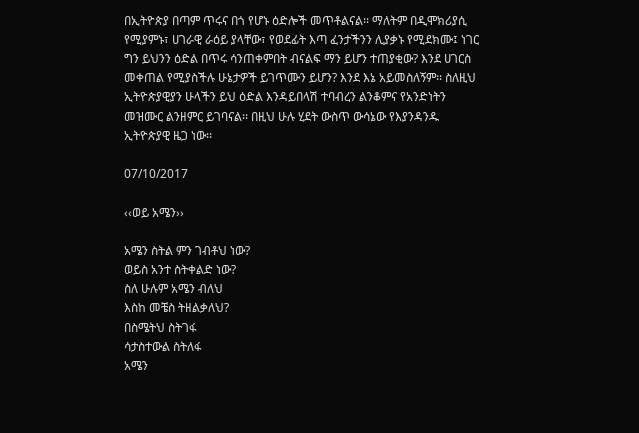በኢትዮጵያ በጣም ጥሩና በጎ የሆኑ ዕድሎች መጥቶልናል፡፡ ማለትም በዲሞክሪያሲ የሚያምኑ፣ ሀገራዊ ራዕይ ያላቸው፣ የወደፊት እጣ ፈንታችንን ሊያቃኑ የሚደክሙ፤ ነገር ግን ይህንን ዕድል በጥሩ ሳንጠቀምበት ብናልፍ ማን ይሆን ተጠያቂው? እንደ ሀገርስ መቀጠል የሚያስችሉ ሁኔታዎች ይገጥሙን ይሆን? እንደ እኔ አይመስለኝም፡፡ ስለዚህ ኢትዮጵያዊያን ሁላችን ይህ ዕድል እንዳይበላሽ ተባብረን ልንቆምና የአንድነትን መዝሙር ልንዘምር ይገባናል፡፡ በዚህ ሁሉ ሂደት ውስጥ ውሳኔው የእያንዳንዱ ኢትዮጵያዊ ዜጋ ነው፡፡

07/10/2017

‹‹ወይ አሜን››

አሜን ስትል ምን ገብቶህ ነው?
ወይስ አንተ ስትቀልድ ነው?
ስለ ሁሉም አሜን ብለህ
እስከ መቼስ ትዘልቃለህ?
በስሜትህ ስትገፋ
ሳታስተውል ስትለፋ
አሜን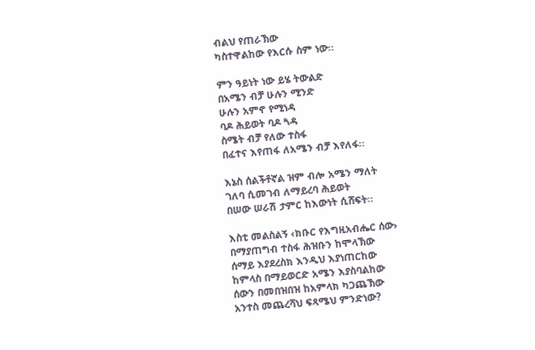ብልህ የጠራኽው
ካስተዋልከው የእርሱ ስም ነው፡፡

ምን ዓይነት ነው ይሄ ትውልድ
በአሜን ብቻ ሁሉን ሚንድ
ሁሉን አምኖ የሚነዳ
ባዶ ሕይወት ባዶ ጓዳ
ስሜት ብቻ የለው ተስፋ
በፈተና እየጠፋ ለአሜን ብቻ እየለፋ፡፡

እኔስ ሰልችቶኛል ዝም ብሎ አሜን ማለት
ገለባ ሲመገብ ለማይረባ ሕይወት
በሠው ሠራሽ ታምር ከእውነት ሲሸፍት፡፡

እስቲ መልስልኝ ‹ክቡር የእግዚአብሔር ሰው›
በማያጠግብ ተስፋ ሕዝቡን ከሞላኽው
ሰማይ እያደረስክ እንዲህ እያነጠርከው
ከምላስ በማይወርድ አሜን እያስባልከው
ሰውን በመበዝበዝ ከአምላክ ካጋጨኽው
አንተስ መጨረሻህ ፍጻሜህ ምንድነው?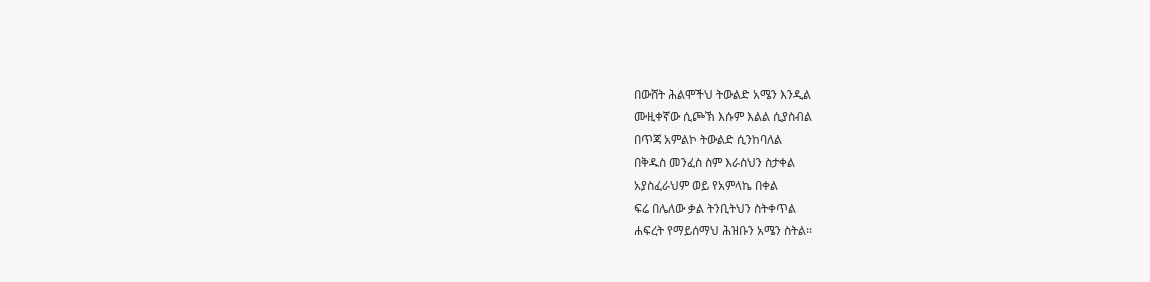በውሸት ሕልሞችህ ትውልድ አሜን እንዲል
ሙዚቀኛው ሲጮኽ እሱም እልል ሲያስብል
በጥጃ አምልኮ ትውልድ ሲንከባለል
በቅዱስ መንፈስ ስም እራስህን ስታቀል
አያስፈራህም ወይ የአምላኬ በቀል
ፍሬ በሌለው ቃል ትንቢትህን ስትቀጥል
ሐፍረት የማይሰማህ ሕዝቡን አሜን ስትል፡፡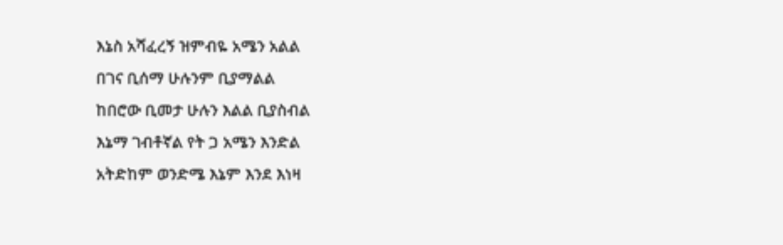እኔስ አሻፈረኝ ዝምብዬ አሜን አልል
በገና ቢሰማ ሁሉንም ቢያማልል
ከበሮው ቢመታ ሁሉን እልል ቢያስብል
እኔማ ገብቶኛል የት ጋ አሜን እንድል
አትድከም ወንድሜ እኔም እንደ እነዛ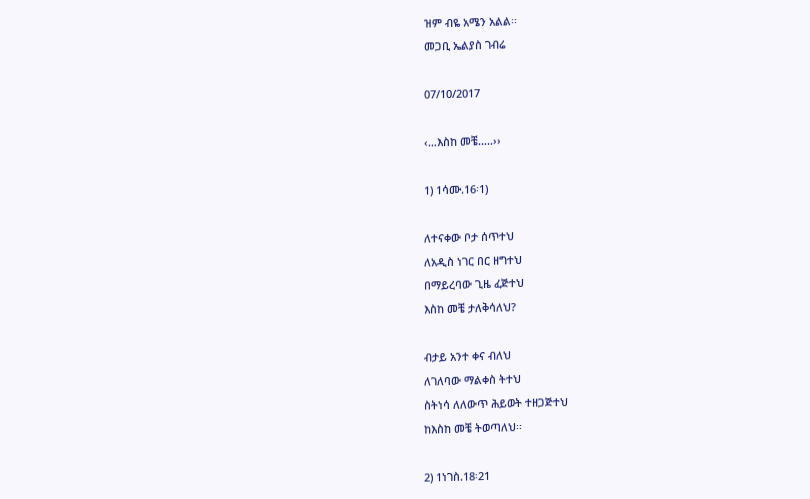ዝም ብዬ አሜን አልል፡፡
መጋቢ ኤልያስ ገብሬ

07/10/2017

‹…እስከ መቼ…..››

1) 1ሳሙ.16፡1)

ለተናቀው ቦታ ሰጥተህ
ለአዲስ ነገር በር ዘግተህ
በማይረባው ጊዜ ፈጅተህ
እስከ መቼ ታለቅሳለህ?

ብታይ አንተ ቀና ብለህ
ለገለባው ማልቀስ ትተህ
ስትነሳ ለለውጥ ሕይወት ተዘጋጅተህ
ከእስከ መቼ ትወጣለህ፡፡

2) 1ነገስ.18፡21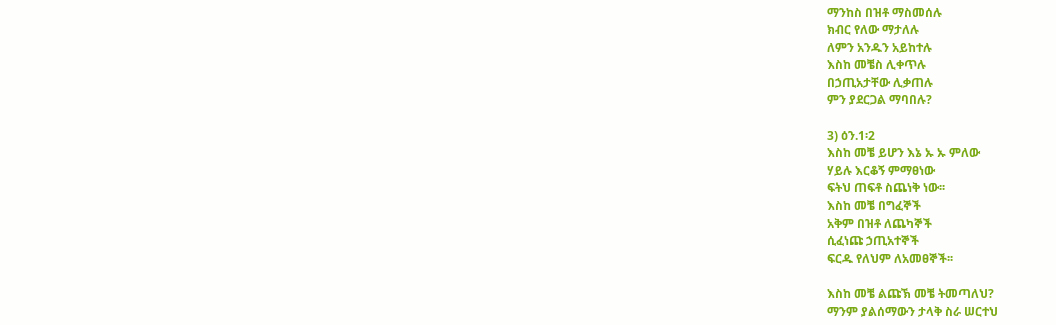ማንከስ በዝቶ ማስመሰሉ
ክብር የለው ማታለሉ
ለምን አንዱን አይከተሉ
እስከ መቼስ ሊቀጥሉ
በኃጢአታቸው ሊቃጠሉ
ምን ያደርጋል ማባበሉ?

3) ዕን.1፡2
እስከ መቼ ይሆን እኔ ኡ ኡ ምለው
ሃይሉ እርቆኝ ምማፀነው
ፍትህ ጠፍቶ ስጨነቅ ነው፡፡
እስከ መቼ በግፈኞች
አቅም በዝቶ ለጨካኞች
ሲፈነጩ ኃጢአተኞች
ፍርዱ የለህም ለአመፀኞች፡፡

እስከ መቼ ልጩኽ መቼ ትመጣለህ?
ማንም ያልሰማውን ታላቅ ስራ ሠርተህ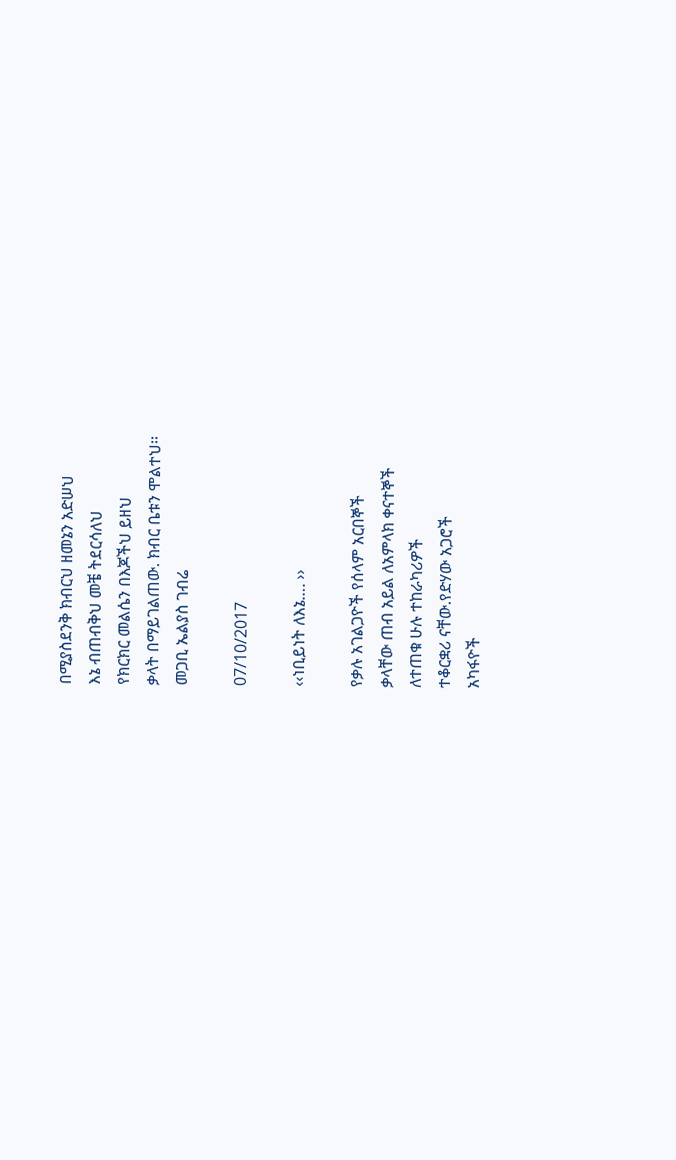በሚያስደንቅ ክብርህ ዘመኔን አድሠህ
እኔ ብጠብቅህ መቼ ትደርሳለህ
የክርክር መልሴን በእጆችህ ይዘህ
ቃላት በማይገልጠው. ክብር ቤቱን ሞልተህ፡፡
መጋቢ ኤልያስ ገብሬ

07/10/2017

‹‹ነቢይነት ለእኔ…. ››

የቃሉ አገልጋዮች የሰላም አርበኞች
ቃላቸው ጠብ አይል ለአምላክ ቀናተኞች
ለተጠቁ ሁሉ ተከራካሪዎች
ተቆርቋሪ ናቸው.የድሃው አጋሮች
አካፋዮች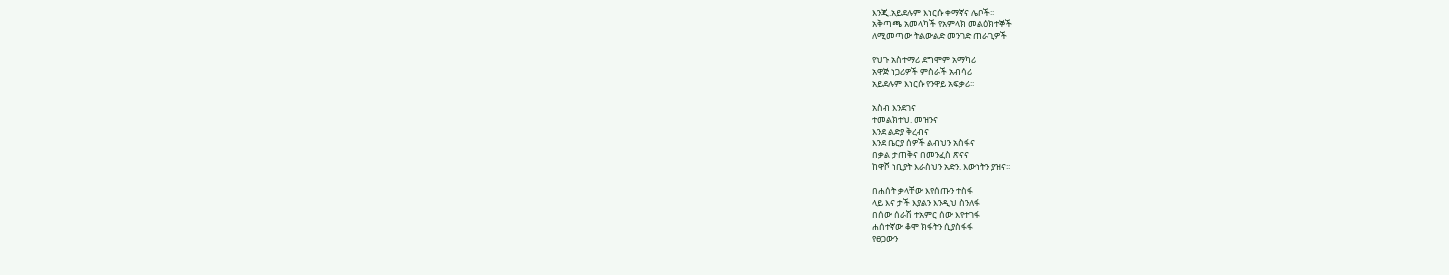እንጂ.አይደሉም እነርሱ ቀማኛና ሌቦች፡፡
አቅጣጫ አመላካች የአምላክ መልዕክተኞች
ለሚመጣው ትልውልድ መንገድ ጠራጊዎች

የህጉ አስተማሪ ደግሞም አማካሪ
አዋጅ ነጋሪዎች ምስራች አብሳሪ
አይደሉም እነርሱ የንዋይ አፍቃሪ፡፡

አስብ እንደገና
ተመልክተህ. መዝንና
እንደ ልድያ ቅረብና
እንደ ቤርያ ሰዎች ልብህን አስፋና
በቃል ታጠቅና በመንፈስ ጽናና
ከዋሾ ነቢያት እራስህን አድን. እውነትን ያዝና፡፡

በሐሰት ቃላቸው እየሰጡን ተስፋ
ላይ እና ታች እያልን እንዲህ ስንለፋ
በሰው ሰራሽ ተአምር ሰው እየተገፋ
ሐሰተኛው ቆሞ ክፋትን ሲያስፋፋ
የፀጋውን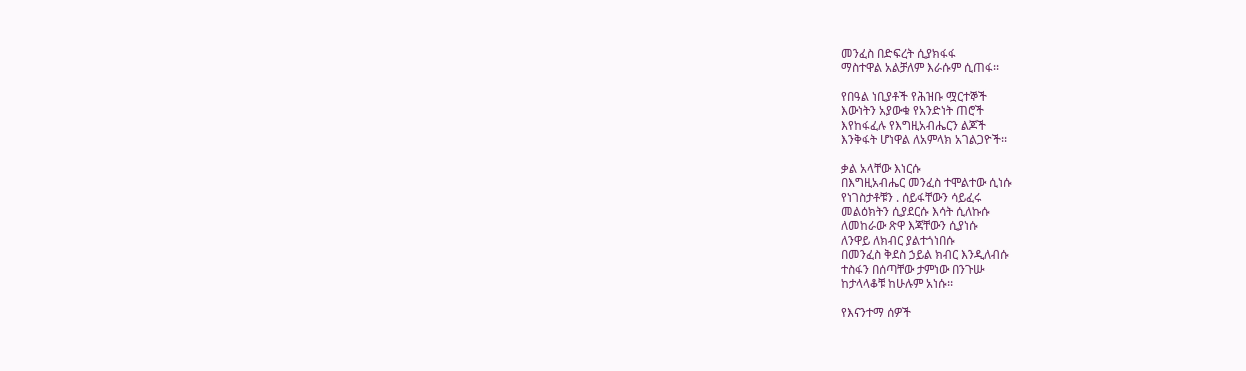መንፈስ በድፍረት ሲያክፋፋ
ማስተዋል አልቻለም እራሱም ሲጠፋ፡፡

የበዓል ነቢያቶች የሕዝቡ ሟርተኞች
እውነትን አያውቁ የአንድነት ጠሮች
እየከፋፈሉ የእግዚአብሔርን ልጆች
እንቅፋት ሆነዋል ለአምላክ አገልጋዮች፡፡

ቃል አላቸው እነርሱ
በእግዚአብሔር መንፈስ ተሞልተው ሲነሱ
የነገስታቶቹን . ሰይፋቸውን ሳይፈሩ
መልዕክትን ሲያደርሱ እሳት ሲለኩሱ
ለመከራው ጽዋ እጃቸውን ሲያነሱ
ለንዋይ ለክብር ያልተጎነበሱ
በመንፈስ ቅደስ ኃይል ክብር እንዲለብሱ
ተስፋን በሰጣቸው ታምነው በንጉሡ
ከታላላቆቹ ከሁሉም አነሱ፡፡

የእናንተማ ሰዎች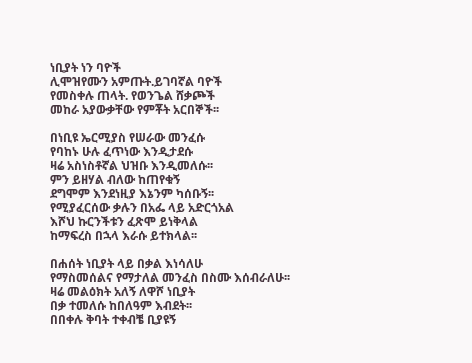ነቢያት ነን ባዮች
ሊሞዝየሙን አምጡት.ይገባኛል ባዮች
የመስቀሉ ጠላት. የወንጌል ሸቃጮች
መከራ አያውቃቸው የምቾት አርበኞች፡፡

በነቢዩ ኤርሚያስ የሠራው መንፈሱ
የባከኑ ሁሉ ፈጥነው እንዲታደሱ
ዛሬ አስነስቶኛል ህዝቡ እንዲመለሱ፡፡
ምን ይዘሃል ብለው ከጠየቁኝ
ደግሞም እንደነዚያ እኔንም ካሰቡኝ፡፡
የሚያፈርሰው ቃሉን በአፌ ላይ አድርጎአል
እሾህ ኩርንችቱን ፈጽሞ ይነቅላል
ከማፍረስ በኋላ እራሱ ይተክላል፡፡

በሐሰት ነቢያት ላይ በቃል እነሳለሁ
የማስመሰልና የማታለል መንፈስ በስሙ እሰብራለሁ፡፡
ዛሬ መልዕክት አለኝ ለዋሾ ነቢያት
በቃ ተመለሱ ከበለዓም እብደት፡፡
በበቀሉ ቅባት ተቀብቼ ቢያዩኝ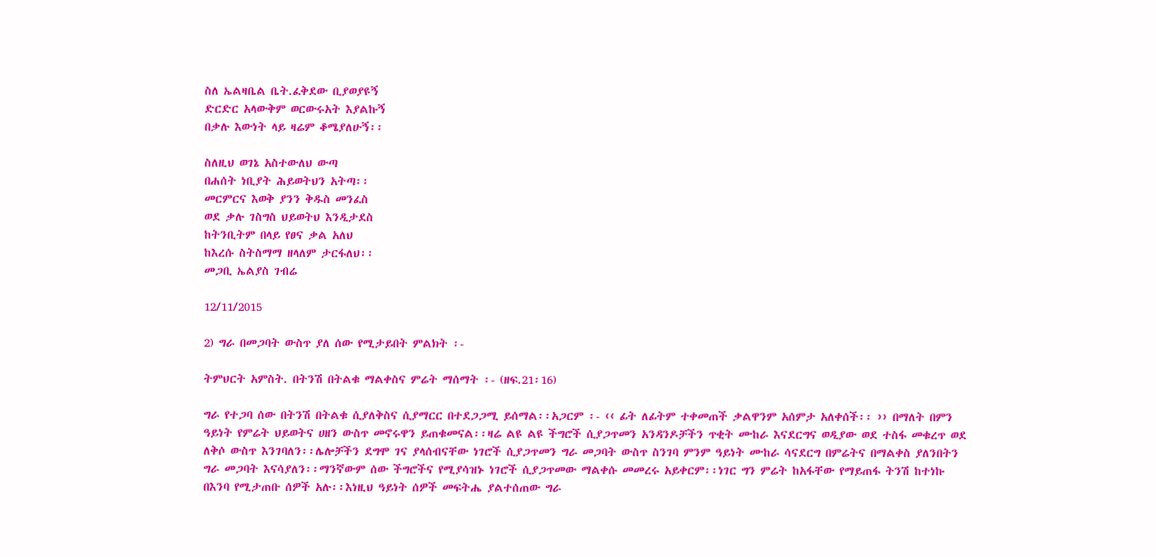ስለ ኤልዛቤል ቤት.ፈቅደው ቢያወያዩኝ
ድርድር አላውቅም ወርውሩአት እያልኩኝ
በቃሉ እውነት ላይ ዛሬም ቆሜያለሁኝ፡፡

ስለዚህ ወገኔ አስተውለህ ውጣ
በሐሰት ነቢያት ሕይወትህን አትጣ፡፡
መርምርና እወቅ ያንን ቅዱስ መንፈስ
ወደ ቃሉ ገስግስ ህይወትህ እንዲታደስ
ከትንቢትም በላይ የፀና ቃል አለህ
ከእረሱ ስትስማማ ዘላለም ታርፋለህ፡፡
መጋቢ ኤልያስ ገብሬ

12/11/2015

2) ግራ በመጋባት ውስጥ ያለ ሰው የሚታይበት ምልክት ፡-

ትምህርት አምስት. በትንሽ በትልቁ ማልቀስና ምሬት ማሰማት ፡- (ዘፍ.21፡16)

ግራ የተጋባ ሰው በትንሽ በትልቁ ሲያለቅስና ሲያማርር በተደጋጋሚ ይሰማል፡፡አጋርም ፡- ‹‹ ፊት ለፊትም ተቀመጠች ቃልዋንም አሰምታ አለቀሰች፡፡ ›› በማለት በምን ዓይነት የምሬት ህይወትና ሀዘን ውስጥ መኖሩዋን ይጠቁመናል፡፡ዛሬ ልዩ ልዩ ችግሮች ሲያጋጥመን አንዳንዶቻችን ጥቂት ሙከራ እናደርግና ወዲያው ወደ ተስፋ መቁረጥ ወደ ለቅሶ ውስጥ እንገባለን፡፡ሌሎቻችን ደግሞ ገና ያላሰብናቸው ነገሮች ሲያጋጥመን ግራ መጋባት ውስጥ ስንገባ ምንም ዓይነት ሙከራ ሳናደርግ በምሬትና በማልቀስ ያለንበትን ግራ መጋባት እናሳያለን፡፡ማንኛውም ሰው ችግሮችና የሚያሳዝኑ ነገሮች ሲያጋጥመው ማልቀሱ መመረሩ አይቀርም፡፡ነገር ግን ምሬት ከአፋቸው የማይጠፋ ትንሽ ከተነኩ በእንባ የሚታጠቡ ሰዎች አሉ፡፡እነዚህ ዓይነት ሰዎች መፍትሔ ያልተሰጠው ግራ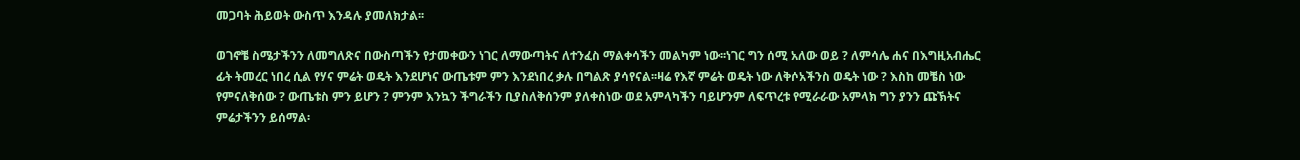መጋባት ሕይወት ውስጥ እንዳሉ ያመለክታል፡፡

ወገኖቼ ስሜታችንን ለመግለጽና በውስጣችን የታመቀውን ነገር ለማውጣትና ለተንፈስ ማልቀሳችን መልካም ነው፡፡ነገር ግን ሰሚ አለው ወይ ? ለምሳሌ ሐና በእግዚአብሔር ፊት ትመረር ነበረ ሲል የሃና ምሬት ወዴት እንደሆነና ውጤቱም ምን እንደነበረ ቃሉ በግልጽ ያሳየናል፡፡ዛሬ የእኛ ምሬት ወዴት ነው ለቅሶአችንስ ወዴት ነው ? እስከ መቼስ ነው የምናለቅሰው ? ውጤቱስ ምን ይሆን ? ምንም እንኳን ችግራችን ቢያስለቅሰንም ያለቀስነው ወደ አምላካችን ባይሆንም ለፍጥረቱ የሚራራው አምላክ ግን ያንን ጩኽትና ምሬታችንን ይሰማል፡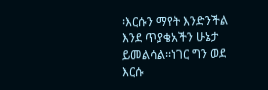፡እርሱን ማየት እንድንችል እንደ ጥያቄአችን ሁኔታ ይመልሳል፡፡ነገር ግን ወደ እርሱ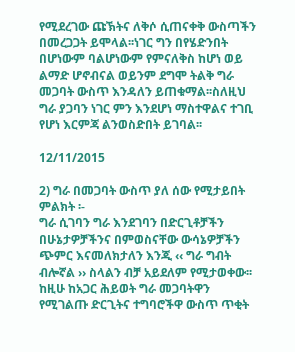የሚደረገው ጩኽትና ለቅሶ ሲጠናቀቅ ውስጣችን በመረጋጋት ይሞላል፡፡ነገር ግን በየሄድንበት በሆነውም ባልሆነውም የምናለቅስ ከሆነ ወይ ልማድ ሆኖብናል ወይንም ደግሞ ትልቅ ግራ መጋባት ውስጥ እንዳለን ይጠቁማል፡፡ስለዚህ ግራ ያጋባን ነገር ምን እንደሆነ ማስተዋልና ተገቢ የሆነ እርምጃ ልንወስድበት ይገባል፡፡

12/11/2015

2) ግራ በመጋባት ውስጥ ያለ ሰው የሚታይበት ምልክት ፡-
ግራ ሲገባን ግራ እንደገባን በድርጊቶቻችን በሁኔታዎቻችንና በምወስናቸው ውሳኔዎቻችን ጭምር እናመለክታለን እንጂ ‹‹ ግራ ግብት ብሎኛል ›› ስላልን ብቻ አይደለም የሚታወቀው፡፡ከዚሁ ከአጋር ሕይወት ግራ መጋባትዋን የሚገልጡ ድርጊትና ተግባሮችዋ ውስጥ ጥቂት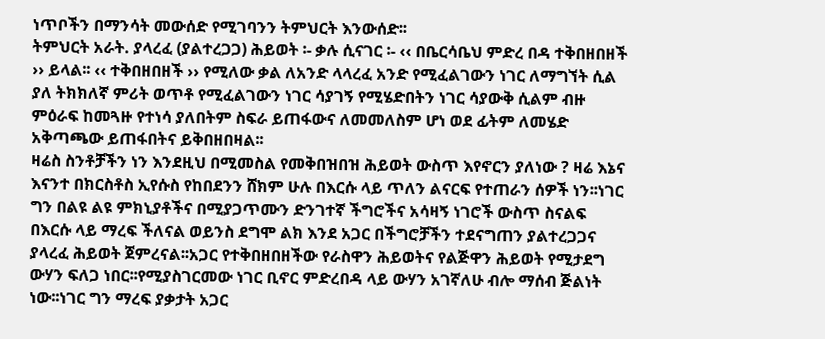ነጥቦችን በማንሳት መውሰድ የሚገባንን ትምህርት እንውሰድ፡፡
ትምህርት አራት. ያላረፈ (ያልተረጋጋ) ሕይወት ፡- ቃሉ ሲናገር ፡- ‹‹ በቤርሳቤህ ምድረ በዳ ተቅበዘበዘች ›› ይላል፡፡ ‹‹ ተቅበዘበዘች ›› የሚለው ቃል ለአንድ ላላረፈ አንድ የሚፈልገውን ነገር ለማግኘት ሲል ያለ ትክክለኛ ምሪት ወጥቶ የሚፈልገውን ነገር ሳያገኝ የሚሄድበትን ነገር ሳያውቅ ሲልም ብዙ ምዕራፍ ከመጓዙ የተነሳ ያለበትም ስፍራ ይጠፋውና ለመመለስም ሆነ ወደ ፊትም ለመሄድ አቅጣጫው ይጠፋበትና ይቅበዘበዛል፡፡
ዛሬስ ስንቶቻችን ነን እንደዚህ በሚመስል የመቅበዝበዝ ሕይወት ውስጥ እየኖርን ያለነው ? ዛሬ እኔና እናንተ በክርስቶስ ኢየሱስ የከበደንን ሸክም ሁሉ በእርሱ ላይ ጥለን ልናርፍ የተጠራን ሰዎች ነን፡፡ነገር ግን በልዩ ልዩ ምክኒያቶችና በሚያጋጥሙን ድንገተኛ ችግሮችና አሳዛኝ ነገሮች ውስጥ ስናልፍ በእርሱ ላይ ማረፍ ችለናል ወይንስ ደግሞ ልክ እንደ አጋር በችግሮቻችን ተደናግጠን ያልተረጋጋና ያላረፈ ሕይወት ጀምረናል፡፡አጋር የተቅበዘበዘችው የራስዋን ሕይወትና የልጅዋን ሕይወት የሚታደግ ውሃን ፍለጋ ነበር፡፡የሚያስገርመው ነገር ቢኖር ምድረበዳ ላይ ውሃን አገኛለሁ ብሎ ማሰብ ጅልነት ነው፡፡ነገር ግን ማረፍ ያቃታት አጋር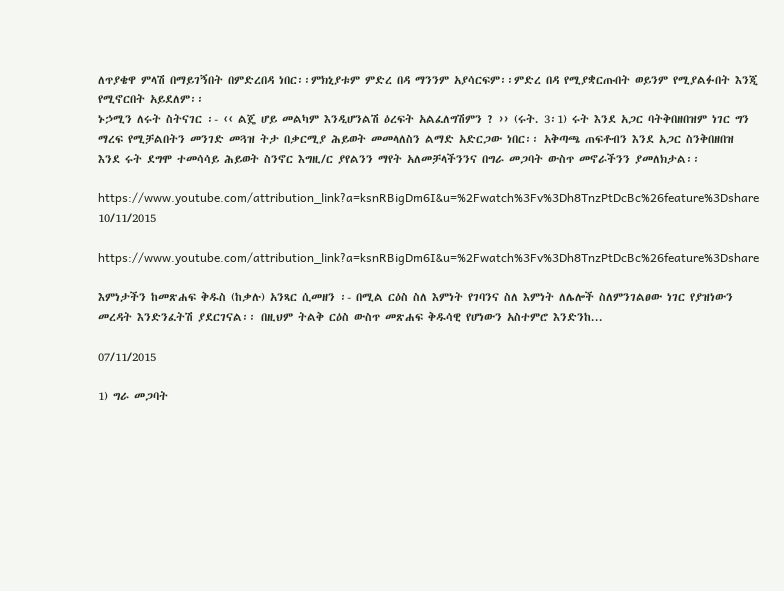ለጥያቄዋ ምላሽ በማይገኝበት በምድረበዳ ነበር፡፡ምክኒያቱም ምድረ በዳ ማንንም አያሳርፍም፡፡ምድረ በዳ የሚያቋርጡበት ወይንም የሚያልፉበት እንጂ የሚኖርበት አይደለም፡፡
ኑኃሚን ለሩት ስትናገር ፡- ‹‹ ልጄ ሆይ መልካም እንዲሆንልሽ ዕረፍት አልፈለግሽምን ? ›› (ሩት. 3፡1) ሩት እንደ አጋር ባትቅበዘበዝም ነገር ግን ማረፍ የሚቻልበትን መንገድ መጓዝ ትታ በቃርሚያ ሕይወት መመላለስን ልማድ አድርጋው ነበር፡፡ አቅጣጫ ጠፍቶብን እንደ አጋር ስንቅበዘበዝ እንደ ሩት ደግሞ ተመሳሳይ ሕይወት ስንኖር እግዚ/ር ያየልንን ማየት አለመቻላችንንና በግራ መጋባት ውስጥ መኖራችንን ያመለክታል፡፡

https://www.youtube.com/attribution_link?a=ksnRBigDm6I&u=%2Fwatch%3Fv%3Dh8TnzPtDcBc%26feature%3Dshare
10/11/2015

https://www.youtube.com/attribution_link?a=ksnRBigDm6I&u=%2Fwatch%3Fv%3Dh8TnzPtDcBc%26feature%3Dshare

እምነታችን ከመጽሐፍ ቅዱስ (ከቃሉ) አንጻር ሲመዘን ፡- በሚል ርዕስ ስለ እምነት የገባንና ስለ እምነት ለሌሎች ስለምንገልፀው ነገር የያዝነውን መረዳት እንድንፈትሽ ያደርገናል፡፡ በዚህም ትልቅ ርዕስ ውስጥ መጽሐፍ ቅዱሳዊ የሆነውን አስተምሮ እንድንከ...

07/11/2015

1) ግራ መጋባት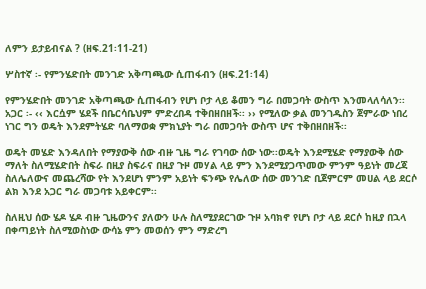ለምን ይታይብናል ? (ዘፍ.21፡11-21)

ሦስተኛ ፡- የምንሄድበት መንገድ አቅጣጫው ሲጠፋብን (ዘፍ.21፡14)

የምንሄድበት መንገድ አቅጣጫው ሲጠፋብን የሆነ ቦታ ላይ ቆመን ግራ በመጋባት ውስጥ እንመላለሳለን፡፡አጋር ፡- ‹‹ እርሷም ሄደች በቤርሳቤህም ምድረበዳ ተቅበዘበዘች፡፡ ›› የሚለው ቃል መንገዱስን ጀምራው ነበረ ነገር ግን ወዴት እንደምትሄድ ባለማወቋ ምክኒያት ግራ በመጋባት ውስጥ ሆና ተቅበዘበዘች፡፡

ወዴት መሄድ እንዳለበት የማያውቅ ሰው ብዙ ጊዜ ግራ የገባው ሰው ነው፡፡ወዴት እንደሚሄድ የማያውቅ ሰው ማለት ስለሚሄድበት ስፍራ በዚያ ስፍራና በዚያ ጉዞ መሃል ላይ ምን እንደሚያጋጥመው ምንም ዓይነት መረጃ ስለሌለውና መጨረሻው የት እንደሆነ ምንም አይነት ፍንጭ የሌለው ሰው መንገድ ቢጀምርም መሀል ላይ ደርሶ ልክ እንደ አጋር ግራ መጋባቱ አይቀርም፡፡

ስለዚህ ሰው ሄዶ ሄዶ ብዙ ጊዜውንና ያለውን ሁሉ ስለሚያደርገው ጉዞ አባክኖ የሆነ ቦታ ላይ ደርሶ ከዚያ በኋላ በቀጣይነት ስለሚወስነው ውሳኔ ምን መወሰን ምን ማድረግ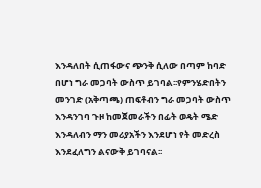እንዳለበት ሲጠፋውና ጭንቅ ሲለው በጣም ከባድ በሆነ ግራ መጋባት ውስጥ ይገባል፡፡የምንሄድበትን መንገድ (አቅጣጫ) ጠፍቶብን ግራ መጋባት ውስጥ እንዳንገባ ጉዞ ከመጀመራችን በፊት ወዴት ሜድ እንዳለብን ማን መሪያአችን እንደሆነ የት መድረስ እንደፈለግን ልናውቅ ይገባናል፡፡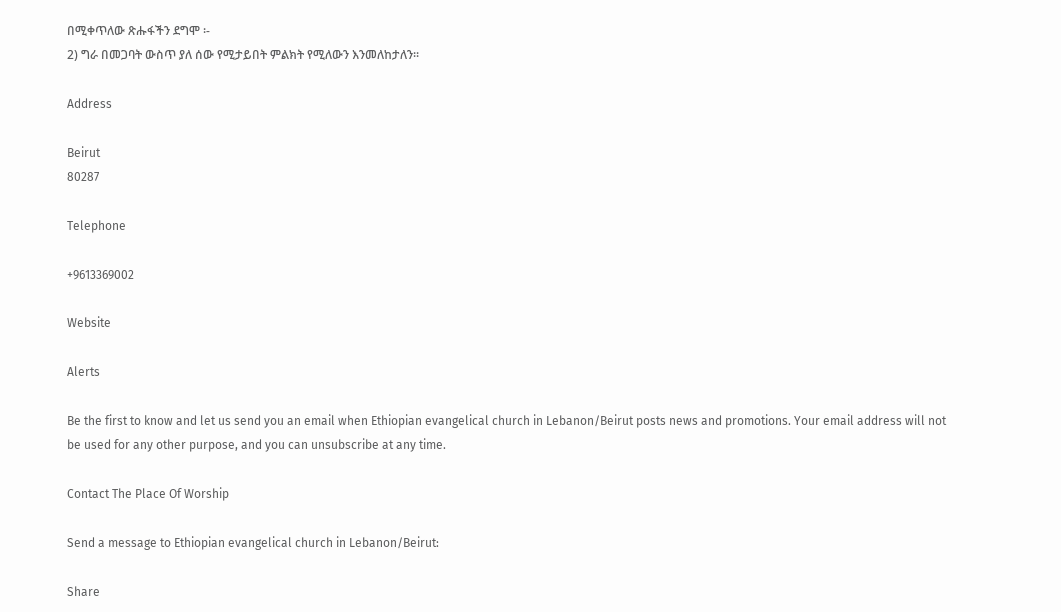በሚቀጥለው ጽሑፋችን ደግሞ ፡-
2) ግራ በመጋባት ውስጥ ያለ ሰው የሚታይበት ምልክት የሚለውን እንመለከታለን፡፡

Address

Beirut
80287

Telephone

+9613369002

Website

Alerts

Be the first to know and let us send you an email when Ethiopian evangelical church in Lebanon/Beirut posts news and promotions. Your email address will not be used for any other purpose, and you can unsubscribe at any time.

Contact The Place Of Worship

Send a message to Ethiopian evangelical church in Lebanon/Beirut:

Share